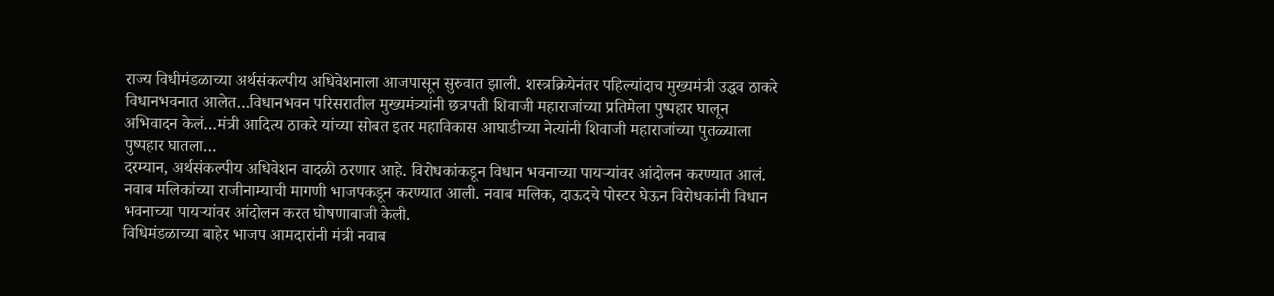राज्य विधीमंडळाच्या अर्थसंकल्पीय अधिवेशनाला आजपासून सुरुवात झाली. शस्त्रक्रियेनंतर पहिल्यांदाच मुख्यमंत्री उद्धव ठाकरे विधानभवनात आलेत…विधानभवन परिसरातील मुख्यमंत्र्यांनी छत्रपती शिवाजी महाराजांच्या प्रतिमेला पुष्पहार घालून अभिवादन केलं…मंत्री आदित्य ठाकरे यांच्या सोबत इतर महाविकास आघाडीच्या नेत्यांनी शिवाजी महाराजांच्या पुतळ्याला पुष्पहार घातला…
दरम्यान, अर्थसंकल्पीय अधिवेशन वादळी ठरणार आहे. विरोधकांकडून विधान भवनाच्या पायऱ्यांवर आंदोलन करण्यात आलं. नवाब मलिकांच्या राजीनाम्याची मागणी भाजपकडून करण्यात आली. नवाब मलिक, दाऊदचे पोस्टर घेऊन विरोधकांनी विधान भवनाच्या पायऱ्यांवर आंदोलन करत घोषणाबाजी केली.
विधिमंडळाच्या बाहेर भाजप आमदारांनी मंत्री नवाब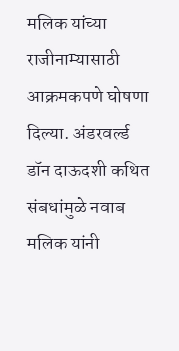मलिक यांच्या राजीनाम्यासाठी आक्रमकपणे घोषणा दिल्या. अंडरवर्ल्ड डॉन दाऊदशी कथित संबधांमुळे नवाब मलिक यांनी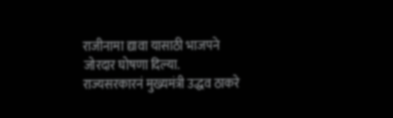राजीनामा द्यावा यासाठी भाजपने जोरदार घोषणा दिल्या.
राज्यसरकारनं मुख्यमंत्री उद्धव ठाकरे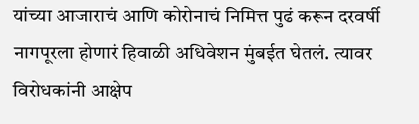यांच्या आजाराचं आणि कोरोनाचं निमित्त पुढं करून दरवर्षी नागपूरला होणारं हिवाळी अधिवेशन मुंबईत घेतलं. त्यावर विरोधकांनी आक्षेप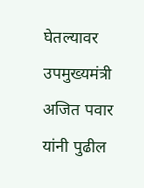घेतल्यावर उपमुख्यमंत्री अजित पवार यांनी पुढील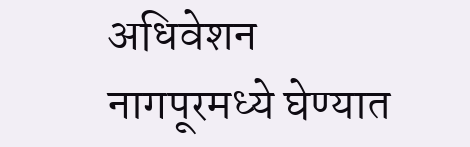अधिवेशन नागपूरमध्ये घेण्यात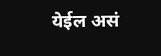येईल असं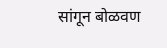सांगून बोळवण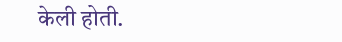केली होती.